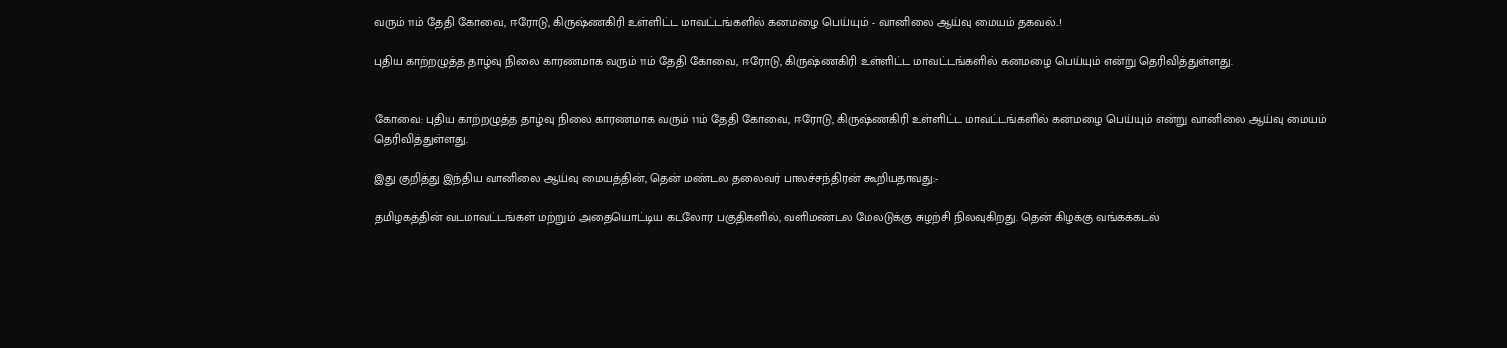வரும் 11ம் தேதி கோவை, ஈரோடு, கிருஷ்ணகிரி உள்ளிட்ட மாவட்டங்களில் கனமழை பெய்யும் - வானிலை ஆய்வு மையம் தகவல்..!

புதிய காற்றழுத்த தாழ்வு நிலை காரணமாக வரும் 11ம் தேதி கோவை, ஈரோடு, கிருஷ்ணகிரி உள்ளிட்ட மாவட்டங்களில் கனமழை பெய்யும் என்று தெரிவித்துள்ளது.


கோவை: புதிய காற்றழுத்த தாழ்வு நிலை காரணமாக வரும் 11ம் தேதி கோவை, ஈரோடு, கிருஷ்ணகிரி உள்ளிட்ட மாவட்டங்களில் கனமழை பெய்யும் என்று வானிலை ஆய்வு மையம் தெரிவித்துள்ளது.

இது குறித்து இந்திய வானிலை ஆய்வு மையத்தின், தென் மண்டல தலைவர் பாலச்சந்திரன் கூறியதாவது:-

தமிழகத்தின் வடமாவட்டங்கள் மற்றும் அதையொட்டிய கடலோர பகுதிகளில், வளிமண்டல மேலடுக்கு சுழற்சி நிலவுகிறது. தென் கிழக்கு வங்கக்கடல்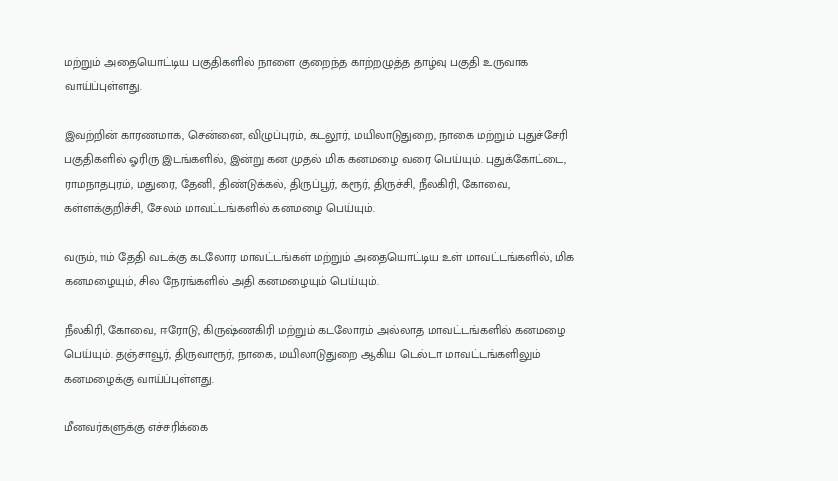மற்றும் அதையொட்டிய பகுதிகளில் நாளை குறைந்த காற்றழுத்த தாழ்வு பகுதி உருவாக வாய்ப்புள்ளது.

இவற்றின் காரணமாக, சென்னை, விழுப்புரம், கடலூர், மயிலாடுதுறை, நாகை மற்றும் புதுச்சேரி பகுதிகளில் ஓரிரு இடங்களில், இன்று கன முதல் மிக கனமழை வரை பெய்யும். புதுக்கோட்டை, ராமநாதபுரம், மதுரை, தேனி, திண்டுக்கல், திருப்பூர், கரூர், திருச்சி, நீலகிரி, கோவை, கள்ளக்குறிச்சி, சேலம் மாவட்டங்களில் கனமழை பெய்யும்.

வரும், 11ம் தேதி வடக்கு கடலோர மாவட்டங்கள் மற்றும் அதையொட்டிய உள் மாவட்டங்களில், மிக கனமழையும், சில நேரங்களில் அதி கனமழையும் பெய்யும்.

நீலகிரி, கோவை, ஈரோடு, கிருஷ்ணகிரி மற்றும் கடலோரம் அல்லாத மாவட்டங்களில் கனமழை பெய்யும். தஞ்சாவூர், திருவாரூர், நாகை, மயிலாடுதுறை ஆகிய டெல்டா மாவட்டங்களிலும் கனமழைக்கு வாய்ப்புள்ளது.

மீனவர்களுக்கு எச்சரிக்கை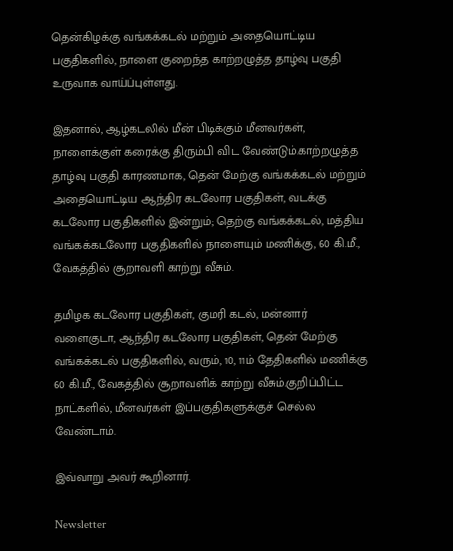தென்கிழக்கு வங்கக்கடல் மற்றும் அதையொட்டிய பகுதிகளில், நாளை குறைந்த காற்றழுத்த தாழ்வு பகுதி உருவாக வாய்ப்புள்ளது.

இதனால், ஆழ்கடலில் மீன் பிடிக்கும் மீனவர்கள், நாளைக்குள் கரைக்கு திரும்பி விட வேண்டும்.காற்றழுத்த தாழ்வு பகுதி காரணமாக, தென் மேற்கு வங்கக்கடல் மற்றும் அதையொட்டிய ஆந்திர கடலோர பகுதிகள், வடக்கு கடலோர பகுதிகளில் இன்றும்; தெற்கு வங்கக்கடல், மத்திய வங்கக்கடலோர பகுதிகளில் நாளையும் மணிக்கு, 60 கி.மீ., வேகத்தில் சூறாவளி காற்று வீசும்.

தமிழக கடலோர பகுதிகள், குமரி கடல், மன்னார் வளைகுடா, ஆந்திர கடலோர பகுதிகள், தென் மேற்கு வங்கக்கடல் பகுதிகளில், வரும், 10, 11ம் தேதிகளில் மணிக்கு 60 கி.மீ., வேகத்தில் சூறாவளிக் காற்று வீசும்.குறிப்பிட்ட நாட்களில், மீனவர்கள் இப்பகுதிகளுக்குச் செல்ல வேண்டாம்.

இவ்வாறு அவர் கூறினார்.

Newsletter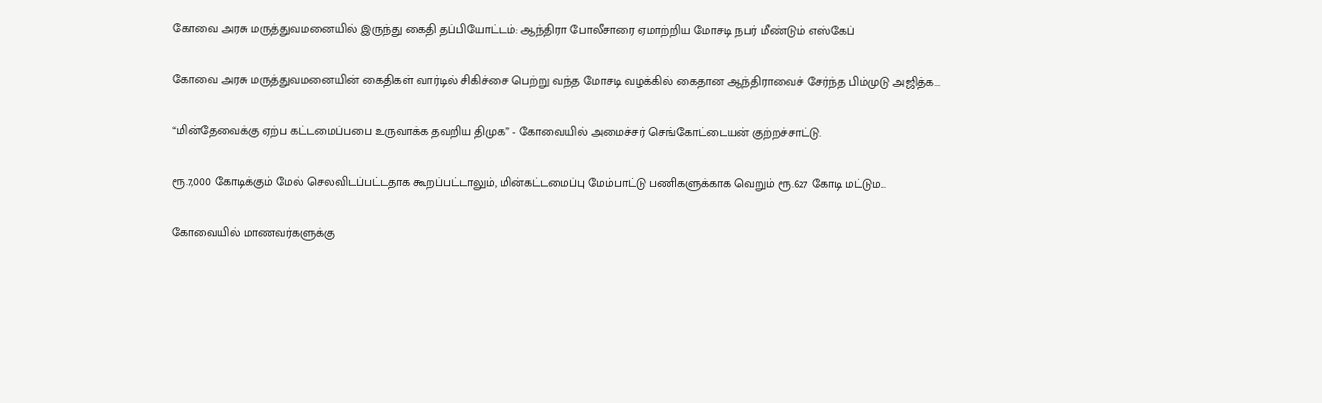கோவை அரசு மருத்துவமனையில் இருந்து கைதி தப்பியோட்டம்: ஆந்திரா போலீசாரை ஏமாற்றிய மோசடி நபர் மீண்டும் எஸ்கேப்

கோவை அரசு மருத்துவமனையின் கைதிகள் வார்டில் சிகிச்சை பெற்று வந்த மோசடி வழக்கில் கைதான ஆந்திராவைச் சேர்ந்த பிம்முடு அஜித்க...

“மின்தேவைக்கு ஏற்ப கட்டமைப்பபை உருவாக்க தவறிய திமுக” - கோவையில் அமைச்சர் செங்கோட்டையன் குற்றச்சாட்டு.

ரூ.7,000 கோடிக்கும் மேல் செலவிடப்பட்டதாக கூறப்பட்டாலும், மின்கட்டமைப்பு மேம்பாட்டு பணிகளுக்காக வெறும் ரூ.627 கோடி மட்டும...

கோவையில் மாணவர்களுக்கு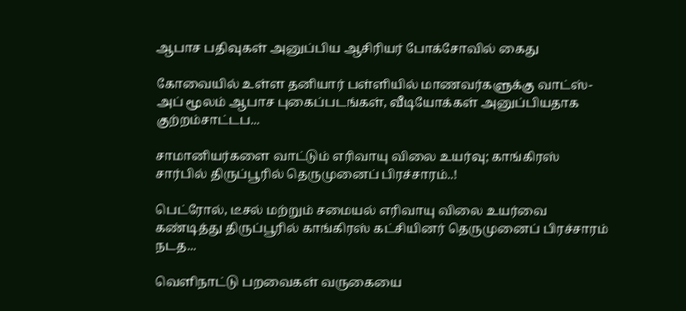ஆபாச பதிவுகள் அனுப்பிய ஆசிரியர் போக்சோவில் கைது

கோவையில் உள்ள தனியார் பள்ளியில் மாணவர்களுக்கு வாட்ஸ்-அப் மூலம் ஆபாச புகைப்படங்கள், வீடியோக்கள் அனுப்பியதாக குற்றம்சாட்டப...

சாமானியர்களை வாட்டும் எரிவாயு விலை உயர்வு; காங்கிரஸ் சார்பில் திருப்பூரில் தெருமுனைப் பிரச்சாரம்..!

பெட்ரோல், டீசல் மற்றும் சமையல் எரிவாயு விலை உயர்வை கண்டித்து திருப்பூரில் காங்கிரஸ் கட்சியினர் தெருமுனைப் பிரச்சாரம் நடத...

வெளிநாட்டு பறவைகள் வருகையை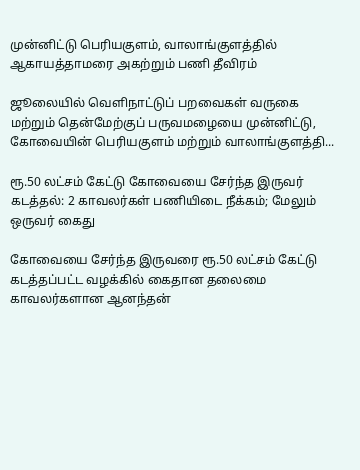முன்னிட்டு பெரியகுளம், வாலாங்குளத்தில் ஆகாயத்தாமரை அகற்றும் பணி தீவிரம்

ஜூலையில் வெளிநாட்டுப் பறவைகள் வருகை மற்றும் தென்மேற்குப் பருவமழையை முன்னிட்டு, கோவையின் பெரியகுளம் மற்றும் வாலாங்குளத்தி...

ரூ.50 லட்சம் கேட்டு கோவையை சேர்ந்த இருவர் கடத்தல்: 2 காவலர்கள் பணியிடை நீக்கம்; மேலும் ஒருவர் கைது

கோவையை சேர்ந்த இருவரை ரூ.50 லட்சம் கேட்டு கடத்தப்பட்ட வழக்கில் கைதான தலைமை காவலர்களான ஆனந்தன்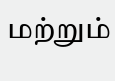மற்றும்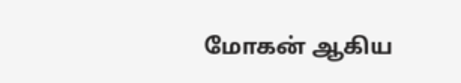மோகன் ஆகிய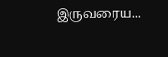இருவரைய...